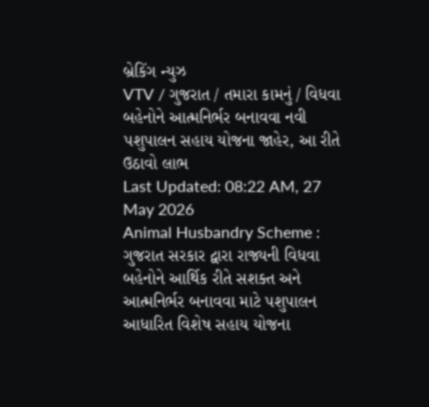બ્રેકિંગ ન્યુઝ
VTV / ગુજરાત / તમારા કામનું / વિધવા બહેનોને આત્મનિર્ભર બનાવવા નવી પશુપાલન સહાય યોજના જાહેર, આ રીતે ઉઠાવો લાભ
Last Updated: 08:22 AM, 27 May 2026
Animal Husbandry Scheme : ગુજરાત સરકાર દ્વારા રાજ્યની વિધવા બહેનોને આર્થિક રીતે સશક્ત અને આત્મનિર્ભર બનાવવા માટે પશુપાલન આધારિત વિશેષ સહાય યોજના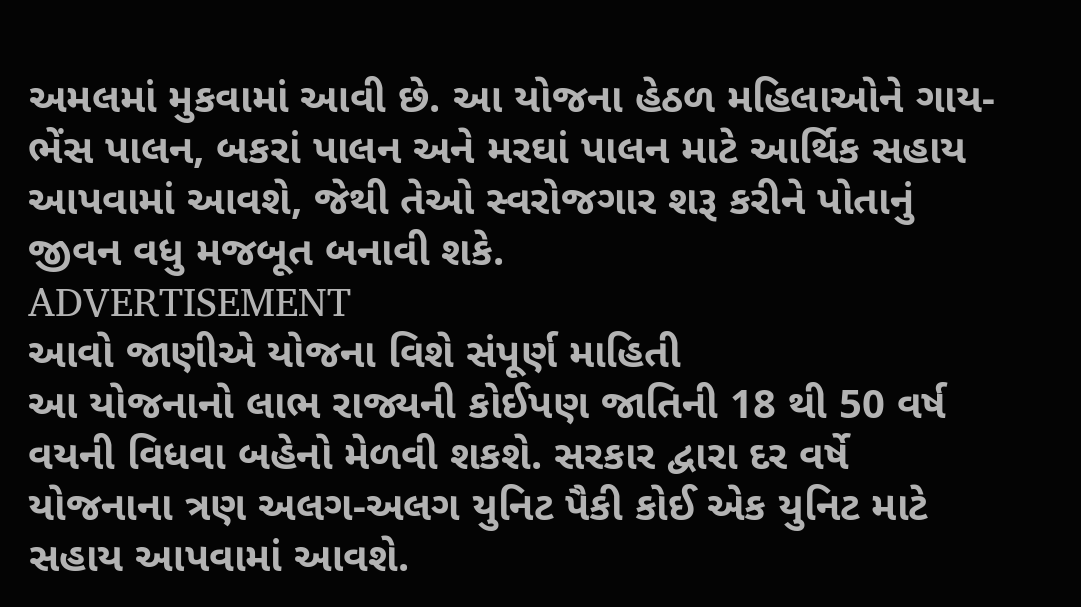અમલમાં મુકવામાં આવી છે. આ યોજના હેઠળ મહિલાઓને ગાય-ભેંસ પાલન, બકરાં પાલન અને મરઘાં પાલન માટે આર્થિક સહાય આપવામાં આવશે, જેથી તેઓ સ્વરોજગાર શરૂ કરીને પોતાનું જીવન વધુ મજબૂત બનાવી શકે.
ADVERTISEMENT
આવો જાણીએ યોજના વિશે સંપૂર્ણ માહિતી
આ યોજનાનો લાભ રાજ્યની કોઈપણ જાતિની 18 થી 50 વર્ષ વયની વિધવા બહેનો મેળવી શકશે. સરકાર દ્વારા દર વર્ષે યોજનાના ત્રણ અલગ-અલગ યુનિટ પૈકી કોઈ એક યુનિટ માટે સહાય આપવામાં આવશે.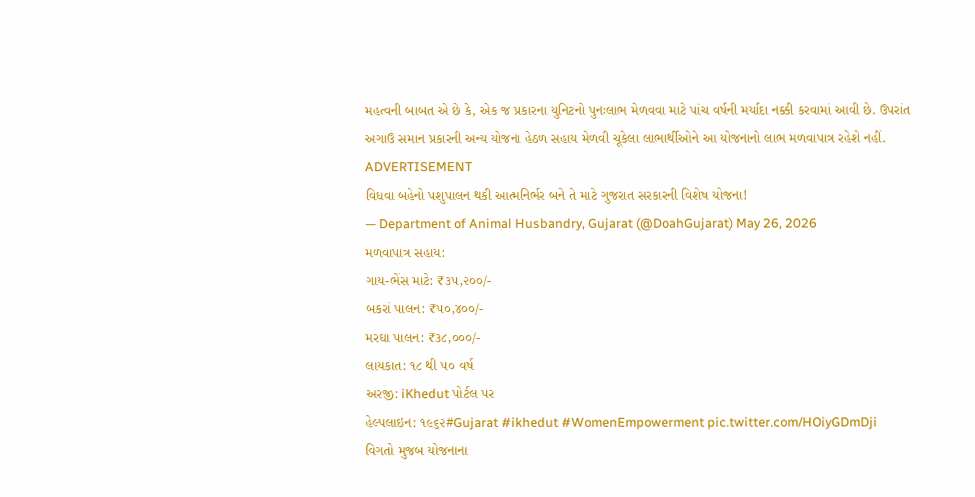મહત્વની બાબત એ છે કે, એક જ પ્રકારના યુનિટનો પુનઃલાભ મેળવવા માટે પાંચ વર્ષની મર્યાદા નક્કી કરવામાં આવી છે. ઉપરાંત અગાઉ સમાન પ્રકારની અન્ય યોજના હેઠળ સહાય મેળવી ચૂકેલા લાભાર્થીઓને આ યોજનાનો લાભ મળવાપાત્ર રહેશે નહીં.
ADVERTISEMENT
વિધવા બહેનો પશુપાલન થકી આત્મનિર્ભર બને તે માટે ગુજરાત સરકારની વિશેષ યોજના!
— Department of Animal Husbandry, Gujarat (@DoahGujarat) May 26, 2026
મળવાપાત્ર સહાય:
ગાય-ભેંસ માટે: ₹૩૫,૨૦૦/-
બકરાં પાલન: ₹૫૦,૪૦૦/-
મરઘા પાલન: ₹૩૮,૦૦૦/-
લાયકાત: ૧૮ થી ૫૦ વર્ષ
અરજી: iKhedut પોર્ટલ પર
હેલ્પલાઇન: ૧૯૬૨#Gujarat #ikhedut #WomenEmpowerment pic.twitter.com/HOiyGDmDji
વિગતો મુજબ યોજનાના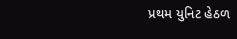પ્રથમ યુનિટ હેઠળ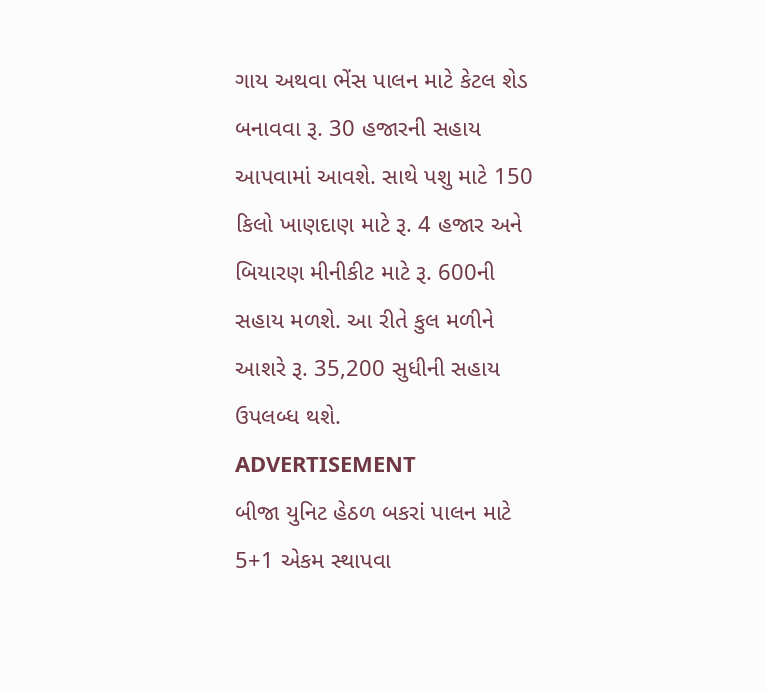ગાય અથવા ભેંસ પાલન માટે કેટલ શેડ બનાવવા રૂ. 30 હજારની સહાય આપવામાં આવશે. સાથે પશુ માટે 150 કિલો ખાણદાણ માટે રૂ. 4 હજાર અને બિયારણ મીનીકીટ માટે રૂ. 600ની સહાય મળશે. આ રીતે કુલ મળીને આશરે રૂ. 35,200 સુધીની સહાય ઉપલબ્ધ થશે.
ADVERTISEMENT
બીજા યુનિટ હેઠળ બકરાં પાલન માટે 5+1 એકમ સ્થાપવા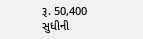રૂ. 50,400 સુધીની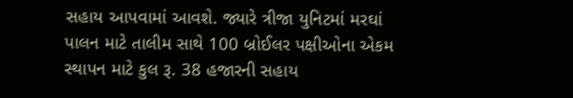સહાય આપવામાં આવશે. જ્યારે ત્રીજા યુનિટમાં મરઘાં પાલન માટે તાલીમ સાથે 100 બ્રોઈલર પક્ષીઓના એકમ સ્થાપન માટે કુલ રૂ. 38 હજારની સહાય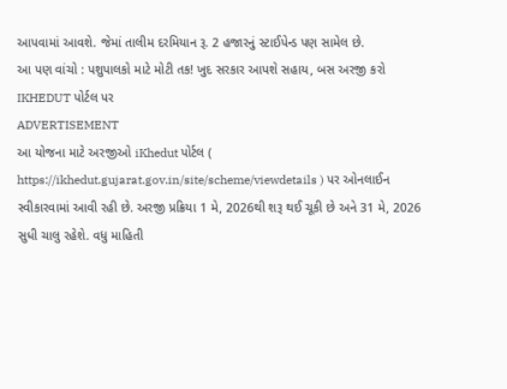આપવામાં આવશે. જેમાં તાલીમ દરમિયાન રૂ. 2 હજારનું સ્ટાઈપેન્ડ પણ સામેલ છે.
આ પણ વાંચો : પશુપાલકો માટે મોટી તક! ખુદ સરકાર આપશે સહાય, બસ અરજી કરો IKHEDUT પોર્ટલ પર
ADVERTISEMENT
આ યોજના માટે અરજીઓ iKhedut પોર્ટલ ( https://ikhedut.gujarat.gov.in/site/scheme/viewdetails ) પર ઓનલાઈન સ્વીકારવામાં આવી રહી છે. અરજી પ્રક્રિયા 1 મે, 2026થી શરૂ થઈ ચૂકી છે અને 31 મે, 2026 સુધી ચાલુ રહેશે. વધુ માહિતી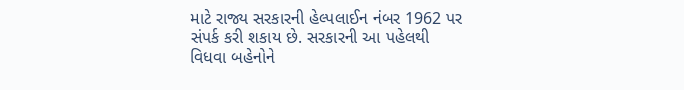માટે રાજ્ય સરકારની હેલ્પલાઈન નંબર 1962 પર સંપર્ક કરી શકાય છે. સરકારની આ પહેલથી વિધવા બહેનોને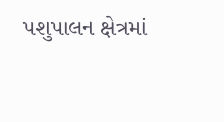પશુપાલન ક્ષેત્રમાં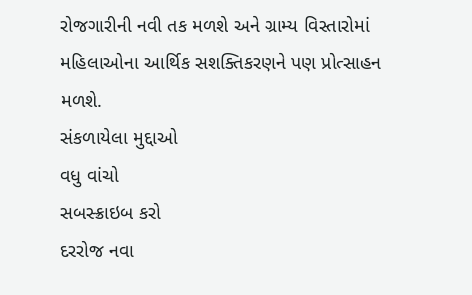રોજગારીની નવી તક મળશે અને ગ્રામ્ય વિસ્તારોમાં મહિલાઓના આર્થિક સશક્તિકરણને પણ પ્રોત્સાહન મળશે.
સંકળાયેલા મુદ્દાઓ
વધુ વાંચો
સબસ્ક્રાઇબ કરો
દરરોજ નવા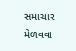સમાચાર મેળવવા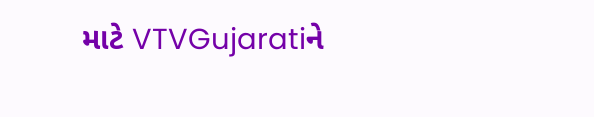માટે VTVGujaratiને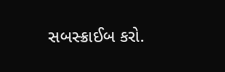સબસ્ક્રાઈબ કરો.